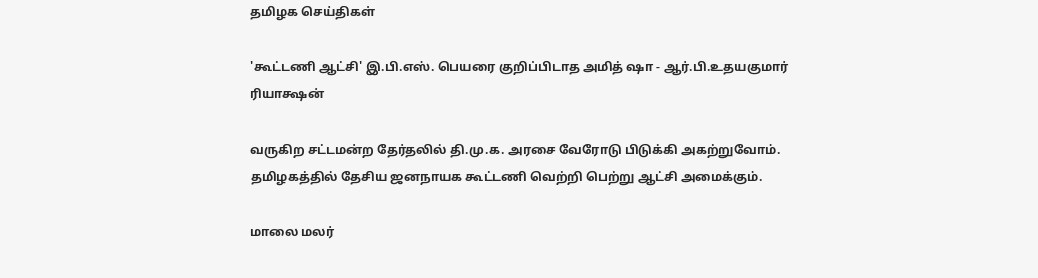தமிழக செய்திகள்

'கூட்டணி ஆட்சி' இ.பி.எஸ். பெயரை குறிப்பிடாத அமித் ஷா - ஆர்.பி.உதயகுமார் ரியாக்ஷன்

வருகிற சட்டமன்ற தேர்தலில் தி.மு.க. அரசை வேரோடு பிடுக்கி அகற்றுவோம். தமிழகத்தில் தேசிய ஜனநாயக கூட்டணி வெற்றி பெற்று ஆட்சி அமைக்கும்.

மாலை மலர்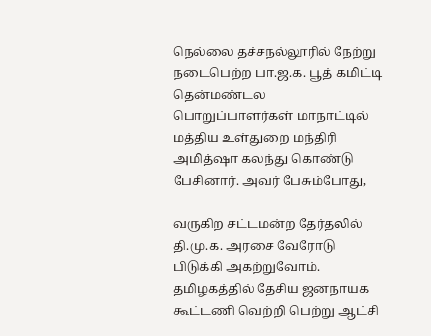நெல்லை தச்சநல்லூரில் நேற்று நடைபெற்ற பா.ஜ.க. பூத் கமிட்டி தென்மண்டல பொறுப்பாளர்கள் மாநாட்டில் மத்திய உள்துறை மந்திரி அமித்ஷா கலந்து கொண்டு பேசினார். அவர் பேசும்போது,

வருகிற சட்டமன்ற தேர்தலில் தி.மு.க. அரசை வேரோடு பிடுக்கி அகற்றுவோம். தமிழகத்தில் தேசிய ஜனநாயக கூட்டணி வெற்றி பெற்று ஆட்சி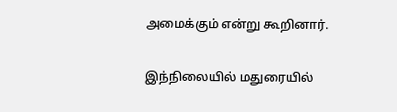அமைக்கும் என்று கூறினார்.

இந்நிலையில் மதுரையில்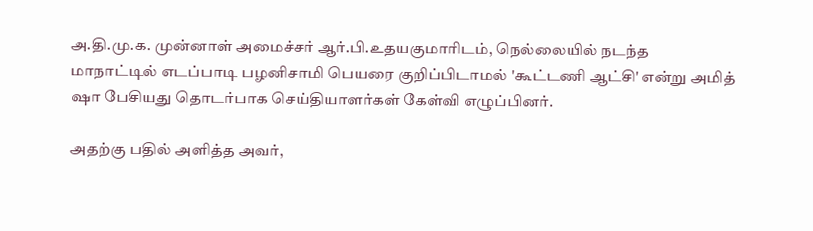அ.தி.மு.க. முன்னாள் அமைச்சர் ஆர்.பி.உதயகுமாரிடம், நெல்லையில் நடந்த மாநாட்டில் எடப்பாடி பழனிசாமி பெயரை குறிப்பிடாமல் 'கூட்டணி ஆட்சி' என்று அமித் ஷா பேசியது தொடர்பாக செய்தியாளர்கள் கேள்வி எழுப்பினர்.

அதற்கு பதில் அளித்த அவர்,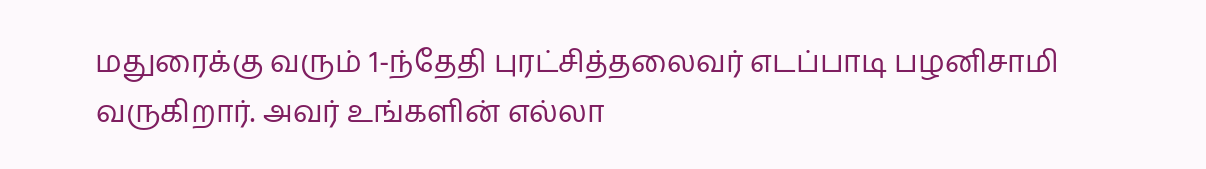மதுரைக்கு வரும் 1-ந்தேதி புரட்சித்தலைவர் எடப்பாடி பழனிசாமி வருகிறார். அவர் உங்களின் எல்லா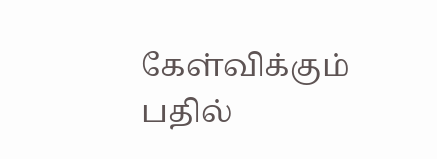கேள்விக்கும் பதில்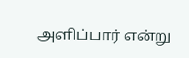அளிப்பார் என்று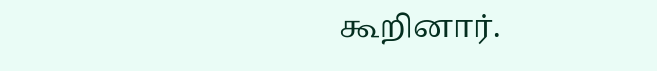கூறினார்.